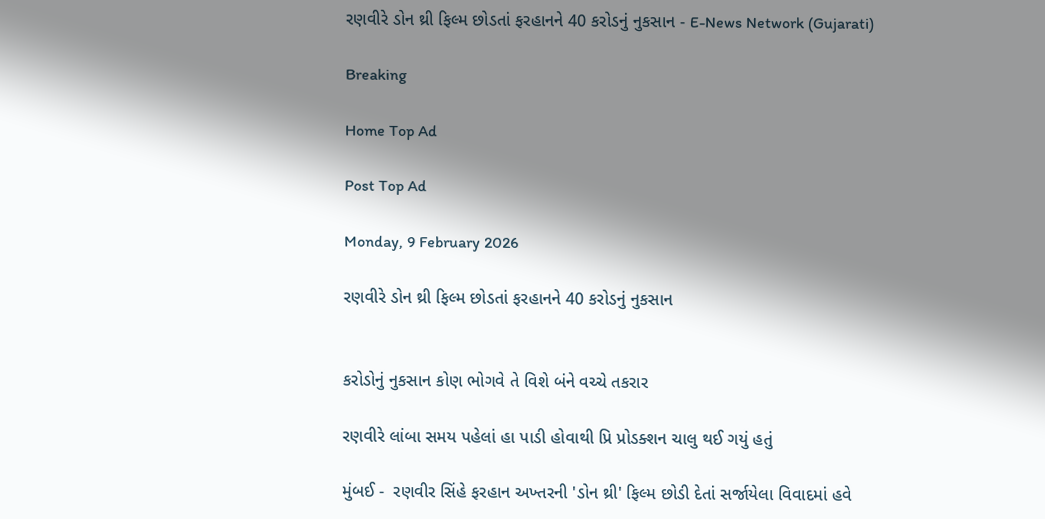રણવીરે ડોન થ્રી ફિલ્મ છોડતાં ફરહાનને 40 કરોડનું નુકસાન - E-News Network (Gujarati)

Breaking

Home Top Ad

Post Top Ad

Monday, 9 February 2026

રણવીરે ડોન થ્રી ફિલ્મ છોડતાં ફરહાનને 40 કરોડનું નુકસાન


કરોડોનું નુકસાન કોણ ભોગવે તે વિશે બંને વચ્ચે તકરાર

રણવીરે લાંબા સમય પહેલાં હા પાડી હોવાથી પ્રિ પ્રોડક્શન ચાલુ થઈ ગયું હતું

મુંબઈ -  રણવીર સિંહે ફરહાન અખ્તરની 'ડોન થ્રી' ફિલ્મ છોડી દેતાં સર્જાયેલા વિવાદમાં હવે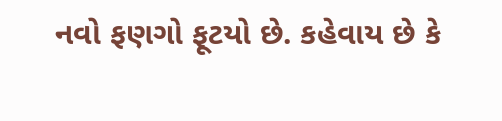નવો ફણગો ફૂટયો છે. કહેવાય છે કે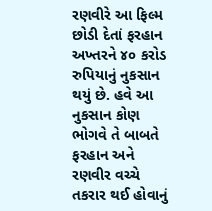રણવીરે આ ફિલ્મ છોડી દેતાં ફરહાન અખ્તરને ૪૦ કરોડ રુપિયાનું નુકસાન થયું છે. હવે આ નુકસાન કોણ ભોગવે તે બાબતે ફરહાન અને રણવીર વચ્ચે તકરાર થઈ હોવાનું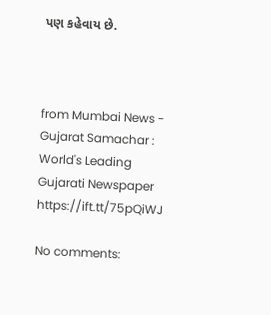પણ કહેવાય છે.



from Mumbai News - Gujarat Samachar : World's Leading Gujarati Newspaper https://ift.tt/75pQiWJ

No comments: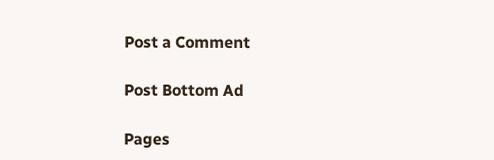Post a Comment

Post Bottom Ad

Pages